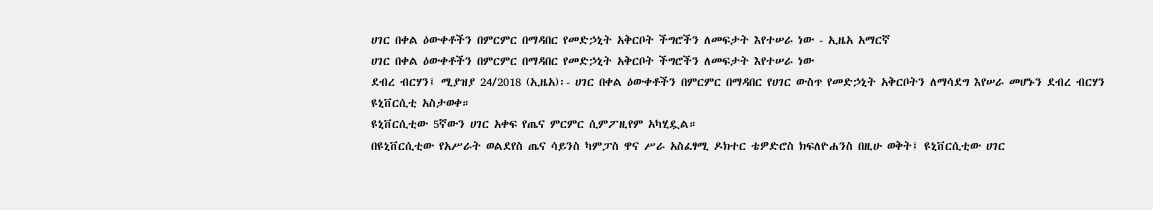ሀገር በቀል ዕውቀቶችን በምርምር በማዳበር የመድኃኒት አቅርቦት ችግሮችን ለመፍታት እየተሠራ ነው - ኢዜአ አማርኛ
ሀገር በቀል ዕውቀቶችን በምርምር በማዳበር የመድኃኒት አቅርቦት ችግሮችን ለመፍታት እየተሠራ ነው
ደብረ ብርሃን፤ ሚያዝያ 24/2018 (ኢዜአ)፡- ሀገር በቀል ዕውቀቶችን በምርምር በማዳበር የሀገር ውስጥ የመድኃኒት አቅርቦትን ለማሳደግ እየሠራ መሆኑን ደብረ ብርሃን ዩኒቨርሲቲ አስታወቀ።
ዩኒቨርሲቲው 5ኛውን ሀገር አቀፍ የጤና ምርምር ሲምፖዚየም አካሂዷል።
በዩኒቨርሲቲው የአሥራት ወልደየስ ጤና ሳይንስ ካምፓስ ዋና ሥራ አስፈፃሚ ዶክተር ቴዎድሮስ ክፍለዮሐንስ በዚሁ ወቅት፤ ዩኒቨርሲቲው ሀገር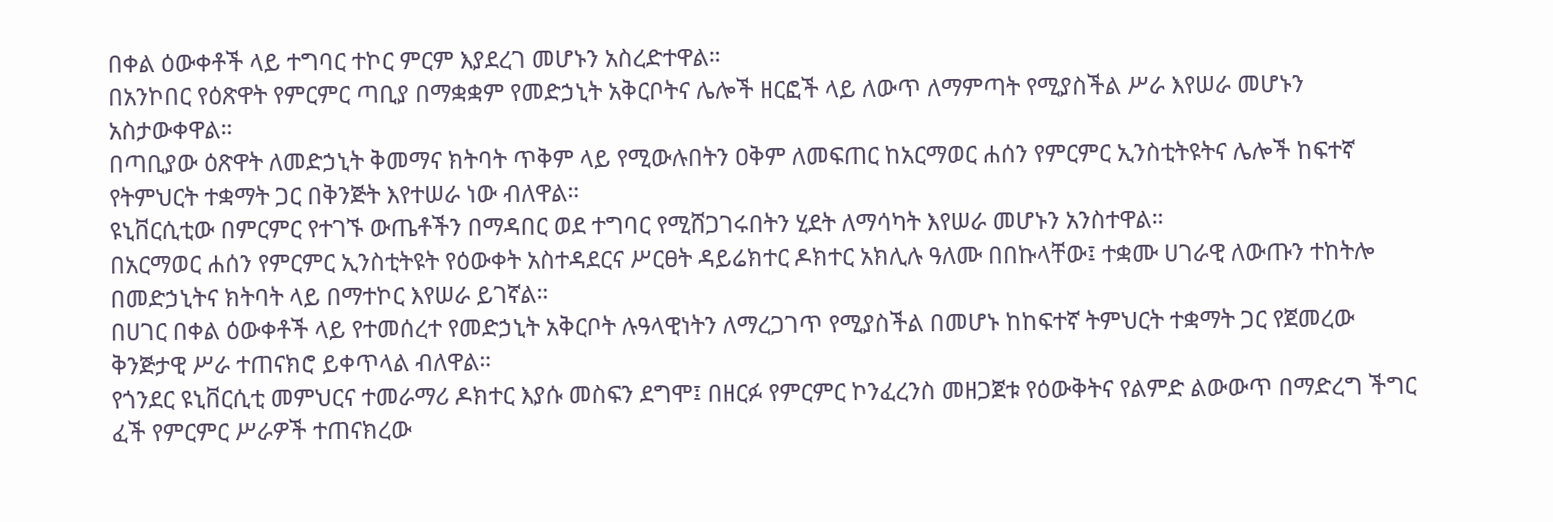በቀል ዕውቀቶች ላይ ተግባር ተኮር ምርም እያደረገ መሆኑን አስረድተዋል።
በአንኮበር የዕጽዋት የምርምር ጣቢያ በማቋቋም የመድኃኒት አቅርቦትና ሌሎች ዘርፎች ላይ ለውጥ ለማምጣት የሚያስችል ሥራ እየሠራ መሆኑን አስታውቀዋል።
በጣቢያው ዕጽዋት ለመድኃኒት ቅመማና ክትባት ጥቅም ላይ የሚውሉበትን ዐቅም ለመፍጠር ከአርማወር ሐሰን የምርምር ኢንስቲትዩትና ሌሎች ከፍተኛ የትምህርት ተቋማት ጋር በቅንጅት እየተሠራ ነው ብለዋል።
ዩኒቨርሲቲው በምርምር የተገኙ ውጤቶችን በማዳበር ወደ ተግባር የሚሸጋገሩበትን ሂደት ለማሳካት እየሠራ መሆኑን አንስተዋል።
በአርማወር ሐሰን የምርምር ኢንስቲትዩት የዕውቀት አስተዳደርና ሥርፀት ዳይሬክተር ዶክተር አክሊሉ ዓለሙ በበኩላቸው፤ ተቋሙ ሀገራዊ ለውጡን ተከትሎ በመድኃኒትና ክትባት ላይ በማተኮር እየሠራ ይገኛል።
በሀገር በቀል ዕውቀቶች ላይ የተመሰረተ የመድኃኒት አቅርቦት ሉዓላዊነትን ለማረጋገጥ የሚያስችል በመሆኑ ከከፍተኛ ትምህርት ተቋማት ጋር የጀመረው ቅንጅታዊ ሥራ ተጠናክሮ ይቀጥላል ብለዋል።
የጎንደር ዩኒቨርሲቲ መምህርና ተመራማሪ ዶክተር እያሱ መስፍን ደግሞ፤ በዘርፉ የምርምር ኮንፈረንስ መዘጋጀቱ የዕውቅትና የልምድ ልውውጥ በማድረግ ችግር ፈች የምርምር ሥራዎች ተጠናክረው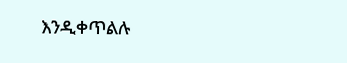እንዲቀጥልሉ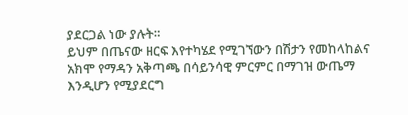ያደርጋል ነው ያሉት።
ይህም በጤናው ዘርፍ እየተካሄደ የሚገኘውን በሽታን የመከላከልና አክሞ የማዳን አቅጣጫ በሳይንሳዊ ምርምር በማገዝ ውጤማ እንዲሆን የሚያደርግ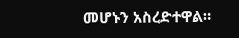መሆኑን አስረድተዋል።